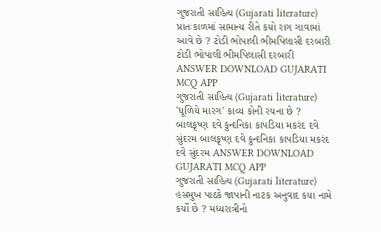ગુજરાતી સાહિત્ય (Gujarati literature) પ્રાતઃકાળમાં સામાન્ય રીતે કયો રાગ ગાવામાં આવે છે ? ટોડી ભોપાલી ભીમપિલાસી દરબારી ટોડી ભોપાલી ભીમપિલાસી દરબારી ANSWER DOWNLOAD GUJARATI MCQ APP
ગુજરાતી સાહિત્ય (Gujarati literature) 'ધૂળિયે મારગ' કાવ્ય કોની રચના છે ? બાલકૃષ્ણ દવે કુન્દનિકા કાપડિયા મકરંદ દવે સુંદરમ બાલકૃષ્ણ દવે કુન્દનિકા કાપડિયા મકરંદ દવે સુંદરમ ANSWER DOWNLOAD GUJARATI MCQ APP
ગુજરાતી સાહિત્ય (Gujarati literature) હસમુખ પાઠકે જાપાની નાટક અનુવાદ કયા નામે કર્યો છે ? મધ્યરાત્રીનો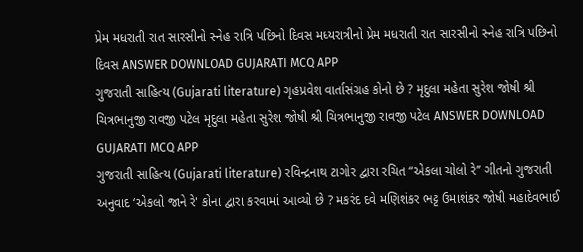પ્રેમ મધરાતી રાત સારસીનો સ્નેહ રાત્રિ પછિનો દિવસ મધ્યરાત્રીનો પ્રેમ મધરાતી રાત સારસીનો સ્નેહ રાત્રિ પછિનો દિવસ ANSWER DOWNLOAD GUJARATI MCQ APP
ગુજરાતી સાહિત્ય (Gujarati literature) ગૃહપ્રવેશ વાર્તાસંગ્રહ કોનો છે ? મૃદુલા મહેતા સુરેશ જોષી શ્રી ચિત્રભાનુજી રાવજી પટેલ મૃદુલા મહેતા સુરેશ જોષી શ્રી ચિત્રભાનુજી રાવજી પટેલ ANSWER DOWNLOAD GUJARATI MCQ APP
ગુજરાતી સાહિત્ય (Gujarati literature) રવિન્દ્રનાથ ટાગોર દ્વારા રચિત “એકલા ચોલો રે’’ ગીતનો ગુજરાતી અનુવાદ ‘એકલો જાને રે' કોના દ્વારા કરવામાં આવ્યો છે ? મકરંદ દવે મણિશંકર ભટ્ટ ઉમાશંકર જોષી મહાદેવભાઈ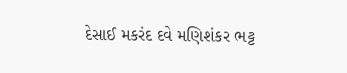દેસાઈ મકરંદ દવે મણિશંકર ભટ્ટ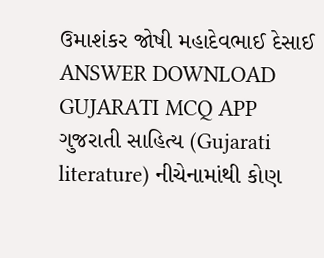ઉમાશંકર જોષી મહાદેવભાઈ દેસાઈ ANSWER DOWNLOAD GUJARATI MCQ APP
ગુજરાતી સાહિત્ય (Gujarati literature) નીચેનામાંથી કોણ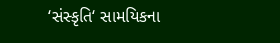‘સંસ્કૃતિ‘ સામયિકના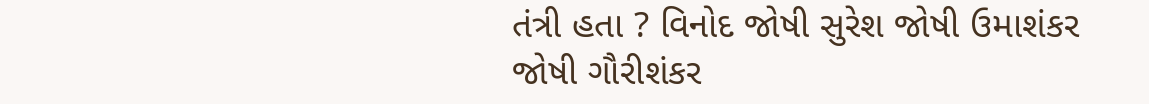તંત્રી હતા ? વિનોદ જોષી સુરેશ જોષી ઉમાશંકર જોષી ગૌરીશંકર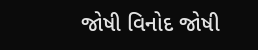જોષી વિનોદ જોષી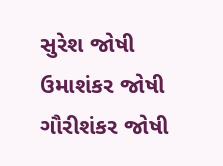સુરેશ જોષી ઉમાશંકર જોષી ગૌરીશંકર જોષી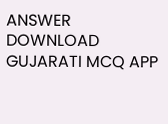ANSWER DOWNLOAD GUJARATI MCQ APP